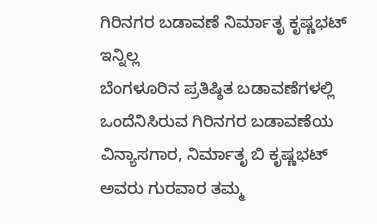ಗಿರಿನಗರ ಬಡಾವಣೆ ನಿರ್ಮಾತೃ ಕೃಷ್ಣಭಟ್ ಇನ್ನಿಲ್ಲ
ಬೆಂಗಳೂರಿನ ಪ್ರತಿಷ್ಠಿತ ಬಡಾವಣೆಗಳಲ್ಲಿ ಒಂದೆನಿಸಿರುವ ಗಿರಿನಗರ ಬಡಾವಣೆಯ ವಿನ್ಯಾಸಗಾರ, ನಿರ್ಮಾತೃ ಬಿ ಕೃಷ್ಣಭಟ್ ಅವರು ಗುರವಾರ ತಮ್ಮ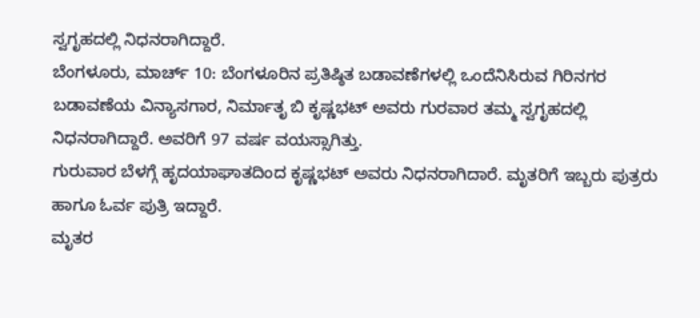ಸ್ವಗೃಹದಲ್ಲಿ ನಿಧನರಾಗಿದ್ದಾರೆ.
ಬೆಂಗಳೂರು, ಮಾರ್ಚ್ 10: ಬೆಂಗಳೂರಿನ ಪ್ರತಿಷ್ಠಿತ ಬಡಾವಣೆಗಳಲ್ಲಿ ಒಂದೆನಿಸಿರುವ ಗಿರಿನಗರ ಬಡಾವಣೆಯ ವಿನ್ಯಾಸಗಾರ, ನಿರ್ಮಾತೃ ಬಿ ಕೃಷ್ಣಭಟ್ ಅವರು ಗುರವಾರ ತಮ್ಮ ಸ್ವಗೃಹದಲ್ಲಿ ನಿಧನರಾಗಿದ್ದಾರೆ. ಅವರಿಗೆ 97 ವರ್ಷ ವಯಸ್ಸಾಗಿತ್ತು.
ಗುರುವಾರ ಬೆಳಗ್ಗೆ ಹೃದಯಾಘಾತದಿಂದ ಕೃಷ್ಣಭಟ್ ಅವರು ನಿಧನರಾಗಿದಾರೆ. ಮೃತರಿಗೆ ಇಬ್ಬರು ಪುತ್ರರು ಹಾಗೂ ಓರ್ವ ಪುತ್ರಿ ಇದ್ದಾರೆ.
ಮೃತರ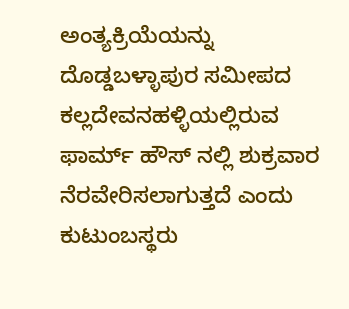ಅಂತ್ಯಕ್ರಿಯೆಯನ್ನು ದೊಡ್ಡಬಳ್ಳಾಪುರ ಸಮೀಪದ ಕಲ್ಲದೇವನಹಳ್ಳಿಯಲ್ಲಿರುವ ಫಾರ್ಮ್ ಹೌಸ್ ನಲ್ಲಿ ಶುಕ್ರವಾರ ನೆರವೇರಿಸಲಾಗುತ್ತದೆ ಎಂದು ಕುಟುಂಬಸ್ಥರು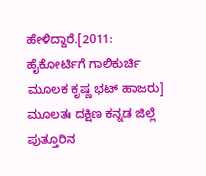ಹೇಳಿದ್ದಾರೆ.[2011: ಹೈಕೋರ್ಟಿಗೆ ಗಾಲಿಕುರ್ಚಿ ಮೂಲಕ ಕೃಷ್ಣ ಭಟ್ ಹಾಜರು]
ಮೂಲತಃ ದಕ್ಷಿಣ ಕನ್ನಡ ಜಿಲ್ಲೆ ಪುತ್ತೂರಿನ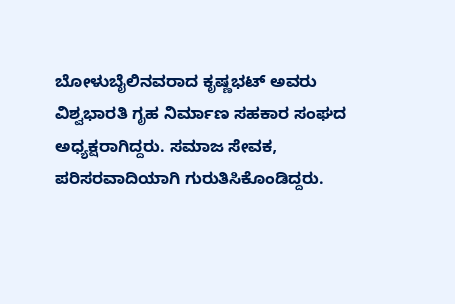ಬೋಳುಬೈಲಿನವರಾದ ಕೃಷ್ಣಭಟ್ ಅವರು ವಿಶ್ವಭಾರತಿ ಗೃಹ ನಿರ್ಮಾಣ ಸಹಕಾರ ಸಂಘದ ಅಧ್ಯಕ್ಷರಾಗಿದ್ದರು. ಸಮಾಜ ಸೇವಕ, ಪರಿಸರವಾದಿಯಾಗಿ ಗುರುತಿಸಿಕೊಂಡಿದ್ದರು.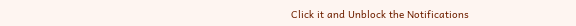Click it and Unblock the Notifications